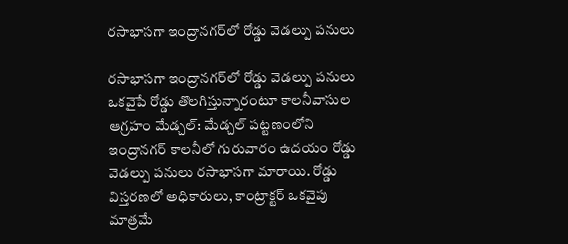రసాభాసగా ఇంద్రానగర్‌లో రోడ్డు వెడల్పు పనులు

రసాభాసగా ఇంద్రానగర్‌లో రోడ్డు వెడల్పు పనులు ఒకవైపే రోడ్డు తొలగిస్తున్నారంటూ కాలనీవాసుల ఆగ్రహం మేడ్చల్: మేడ్చల్ పట్టణంలోని ఇంద్రానగర్ కాలనీలో గురువారం ఉదయం రోడ్డు వెడల్పు పనులు రసాభాసగా మారాయి. రోడ్డు విస్తరణలో అధికారులు, కాంట్రాక్టర్ ఒకవైపు మాత్రమే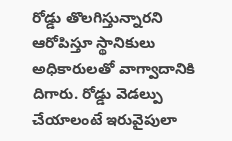రోడ్డు తొలగిస్తున్నారని ఆరోపిస్తూ స్థానికులు అధికారులతో వాగ్వాదానికి దిగారు. రోడ్డు వెడల్పు చేయాలంటే ఇరువైపులా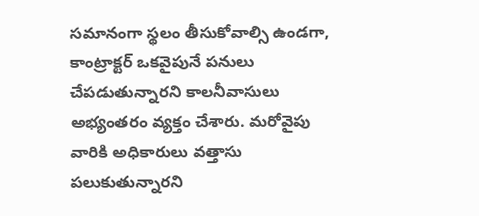సమానంగా స్థలం తీసుకోవాల్సి ఉండగా, కాంట్రాక్టర్ ఒకవైపునే పనులు చేపడుతున్నారని కాలనీవాసులు అభ్యంతరం వ్యక్తం చేశారు. మరోవైపు వారికి అధికారులు వత్తాసు పలుకుతున్నారని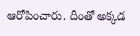ఆరోపించారు. దీంతో అక్కడ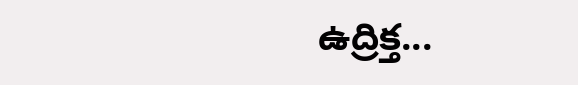ఉద్రిక్త...